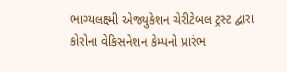ભાગ્યલક્ષ્મી એજ્યુકેશન ચેરીટેબલ ટ્રસ્ટ દ્વારા કોરોના વેકિસનેશન કેમ્પનો પ્રારંભ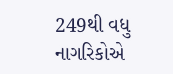249થી વધુ નાગરિકોએ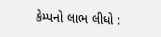કેમ્પનો લાભ લીધો :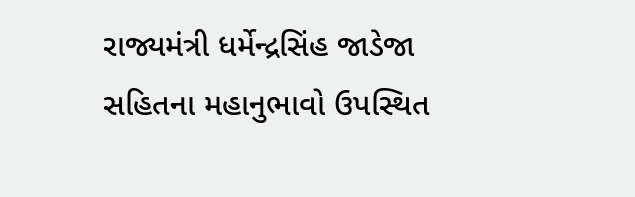રાજ્યમંત્રી ધર્મેન્દ્રસિંહ જાડેજા સહિતના મહાનુભાવો ઉપસ્થિત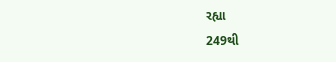રહ્યા
249થી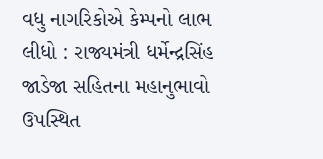વધુ નાગરિકોએ કેમ્પનો લાભ લીધો : રાજ્યમંત્રી ધર્મેન્દ્રસિંહ જાડેજા સહિતના મહાનુભાવો ઉપસ્થિત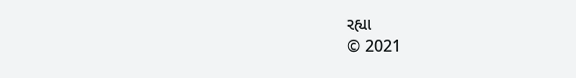રહ્યા
© 2021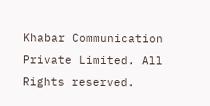Khabar Communication Private Limited. All Rights reserved.